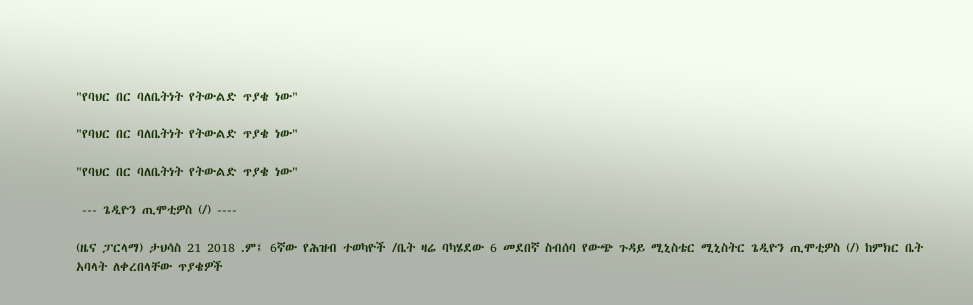"የባህር በር ባለቤትነት የትውልድ ጥያቄ ነው"

"የባህር በር ባለቤትነት የትውልድ ጥያቄ ነው"

"የባህር በር ባለቤትነት የትውልድ ጥያቄ ነው"

 --- ጌዲዮን ጢሞቲዎስ (/) ----

(ዜና ፓርላማ) ታህሳስ 21 2018 .ም፤ 6ኛው የሕዝብ ተወካዮች /ቤት ዛሬ ባካሄደው 6 መደበኛ ስብሰባ የውጭ ጉዳይ ሚኒስቴር ሚኒስትር ጌዲዮን ጢሞቲዎስ (/) ከምክር ቤት አባላት ለቀረበላቸው ጥያቄዎች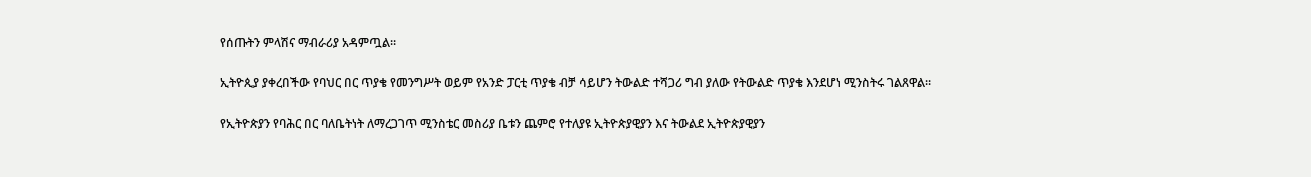የሰጡትን ምላሽና ማብራሪያ አዳምጧል።

ኢትዮጲያ ያቀረበችው የባህር በር ጥያቄ የመንግሥት ወይም የአንድ ፓርቲ ጥያቄ ብቻ ሳይሆን ትውልድ ተሻጋሪ ግብ ያለው የትውልድ ጥያቄ እንደሆነ ሚንስትሩ ገልጸዋል።

የኢትዮጵያን የባሕር በር ባለቤትነት ለማረጋገጥ ሚንስቴር መስሪያ ቤቱን ጨምሮ የተለያዩ ኢትዮጵያዊያን እና ትውልደ ኢትዮጵያዊያን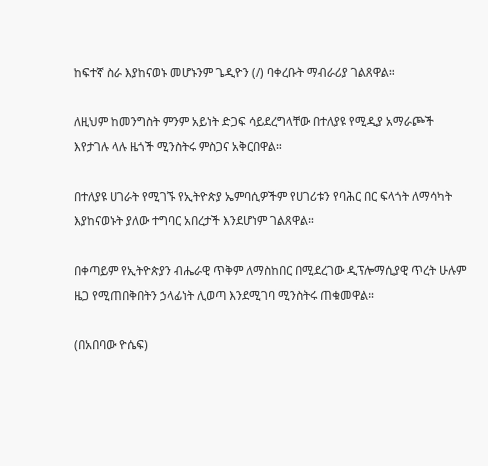ከፍተኛ ስራ እያከናወኑ መሆኑንም ጌዲዮን (/) ባቀረቡት ማብራሪያ ገልጸዋል።

ለዚህም ከመንግስት ምንም አይነት ድጋፍ ሳይደረግላቸው በተለያዩ የሚዲያ አማራጮች እየታገሉ ላሉ ዜጎች ሚንስትሩ ምስጋና አቅርበዋል።

በተለያዩ ሀገራት የሚገኙ የኢትዮጵያ ኤምባሲዎችም የሀገሪቱን የባሕር በር ፍላጎት ለማሳካት እያከናወኑት ያለው ተግባር አበረታች እንደሆነም ገልጸዋል።

በቀጣይም የኢትዮጵያን ብሔራዊ ጥቅም ለማስከበር በሚደረገው ዲፕሎማሲያዊ ጥረት ሁሉም ዜጋ የሚጠበቅበትን ኃላፊነት ሊወጣ እንደሚገባ ሚንስትሩ ጠቁመዋል።

(በአበባው ዮሴፍ)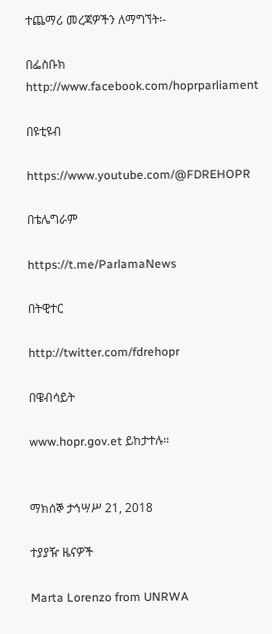ተጨማሪ መረጃዎችን ለማግኘት፡-

በፌስቡክ http://www.facebook.com/hoprparliament

በዩቲዩብ

https://www.youtube.com/@FDREHOPR

በቴሌግራም

https://t.me/ParlamaNews

በትዊተር

http://twitter.com/fdrehopr

በዌብሳይት

www.hopr.gov.et ይከታተሉ።


ማክሰኞ ታኅሣሥ 21, 2018

ተያያዥ ዜናዎች

Marta Lorenzo from UNRWA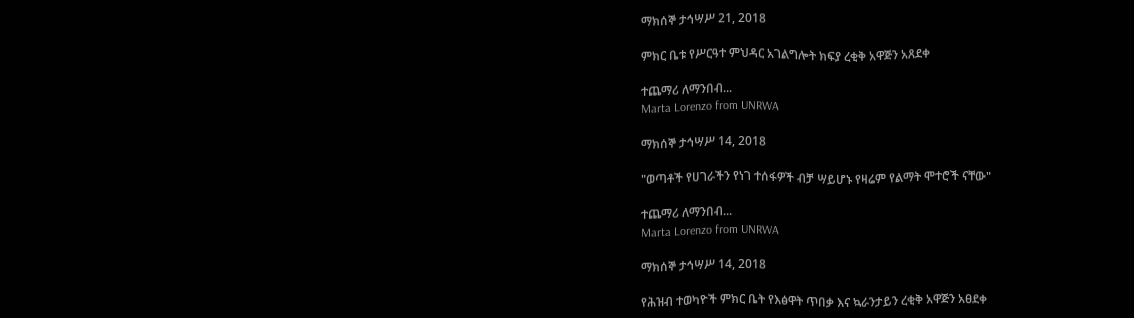ማክሰኞ ታኅሣሥ 21, 2018

ምክር ቤቱ የሥርዓተ ምህዳር አገልግሎት ክፍያ ረቂቅ አዋጅን አጸደቀ

ተጨማሪ ለማንበብ...
Marta Lorenzo from UNRWA

ማክሰኞ ታኅሣሥ 14, 2018

"ወጣቶች የሀገራችን የነገ ተሰፋዎች ብቻ ሣይሆኑ የዛሬም የልማት ሞተሮች ናቸው"

ተጨማሪ ለማንበብ...
Marta Lorenzo from UNRWA

ማክሰኞ ታኅሣሥ 14, 2018

የሕዝብ ተወካዮች ምክር ቤት የእፅዋት ጥበቃ እና ኳራንታይን ረቂቅ አዋጅን አፀደቀ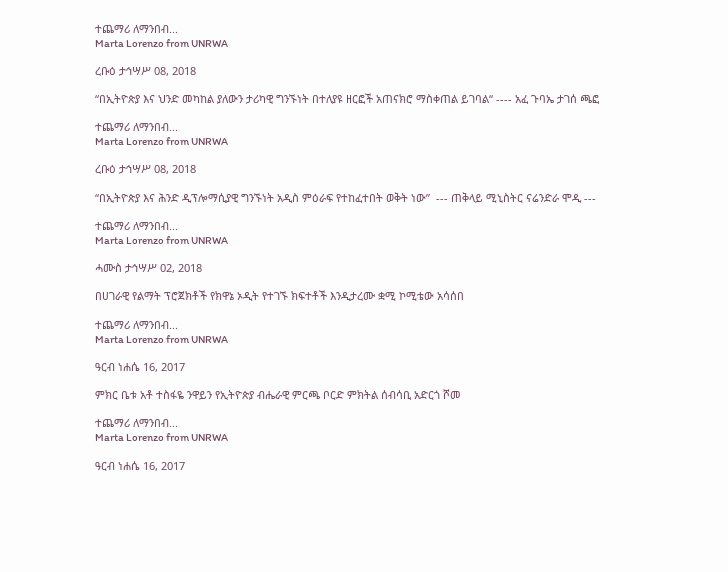ተጨማሪ ለማንበብ...
Marta Lorenzo from UNRWA

ረቡዕ ታኅሣሥ 08, 2018

“በኢትዮጵያ እና ህንድ መካከል ያለውን ታሪካዊ ግንኙነት በተለያዩ ዘርፎች አጠናክሮ ማስቀጠል ይገባል“ ---- አፈ ጉባኤ ታገሰ ጫፎ

ተጨማሪ ለማንበብ...
Marta Lorenzo from UNRWA

ረቡዕ ታኅሣሥ 08, 2018

“በኢትዮጵያ እና ሕንድ ዲፕሎማሲያዊ ግንኙነት አዲስ ምዕራፍ የተከፈተበት ወቅት ነው”  --- ጠቅላይ ሚኒስትር ናሬንድራ ሞዲ ---

ተጨማሪ ለማንበብ...
Marta Lorenzo from UNRWA

ሓሙስ ታኅሣሥ 02, 2018

በሀገራዊ የልማት ፕሮጀክቶች የክዋኔ ኦዲት የተገኙ ክፍተቶች እንዲታረሙ ቋሚ ኮሚቴው አሳሰበ

ተጨማሪ ለማንበብ...
Marta Lorenzo from UNRWA

ዓርብ ነሐሴ 16, 2017

ምክር ቤቱ አቶ ተስፋዬ ንዋይን የኢትዮጵያ ብሔራዊ ምርጫ ቦርድ ምክትል ሰብሳቢ አድርጎ ሾመ

ተጨማሪ ለማንበብ...
Marta Lorenzo from UNRWA

ዓርብ ነሐሴ 16, 2017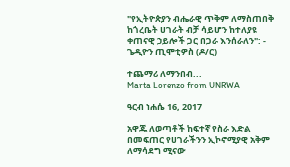"የኢትዮጵያን ብሔራዊ ጥቅም ለማስጠበቅ ከጎረቤት ሀገራት ብቻ ሳይሆን ከተለያዩ ቀጠናዊ ኃይሎች ጋር በጋራ እንሰራለን": - ጌዲዮን ጢሞቲዎስ (ዶ/ር)

ተጨማሪ ለማንበብ...
Marta Lorenzo from UNRWA

ዓርብ ነሐሴ 16, 2017

አዋጁ ለወጣቶች ከፍተኛ የስራ እድል በመፍጠር የሀገራችንን ኢኮኖሚያዊ አቅም ለማሳደግ ሚናው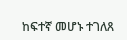ከፍተኛ መሆኑ ተገለጸ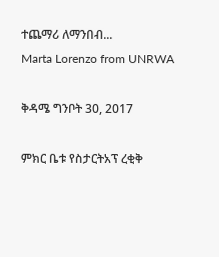ተጨማሪ ለማንበብ...
Marta Lorenzo from UNRWA

ቅዳሜ ግንቦት 30, 2017

ምክር ቤቱ የስታርትአፕ ረቂቅ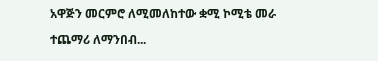አዋጅን መርምሮ ለሚመለከተው ቋሚ ኮሚቴ መራ

ተጨማሪ ለማንበብ...